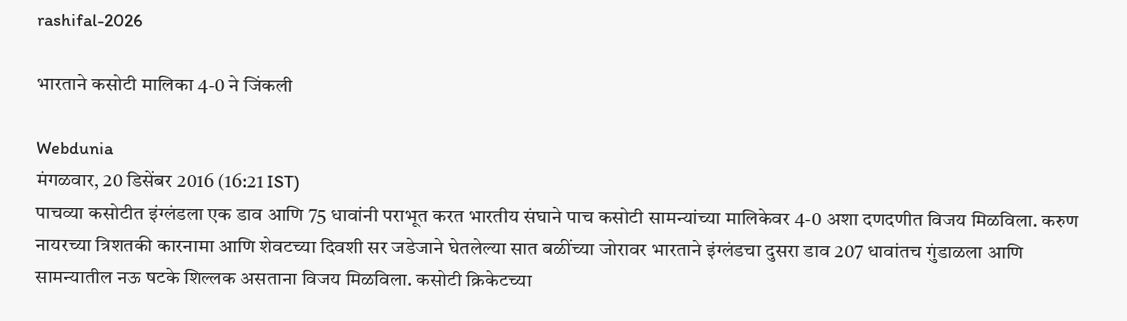rashifal-2026

भारताने कसोटी मालिका 4-0 ने जिंकली

Webdunia
मंगळवार, 20 डिसेंबर 2016 (16:21 IST)
पाचव्या कसोटीत इंग्लंडला एक डाव आणि 75 धावांनी पराभूत करत भारतीय संघाने पाच कसोटी सामन्यांच्या मालिकेवर 4-0 अशा दणदणीत विजय मिळविला. करुण नायरच्या त्रिशतकी कारनामा आणि शेवटच्या दिवशी सर जडेजाने घेतलेल्या सात बळींच्या जोरावर भारताने इंग्लंडचा दुसरा डाव 207 धावांतच गुंडाळला आणि सामन्यातील नऊ षटके शिल्लक असताना विजय मिळविला. कसोटी क्रिकेटच्या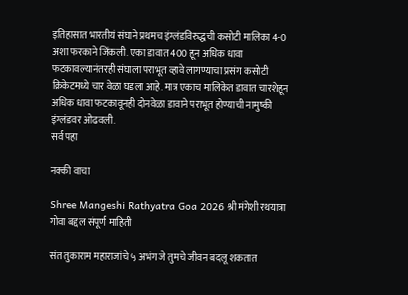इतिहासात भारतीयं संघाने प्रथमच इंग्लंडविरुद्धची कसोटी मालिका 4-0 अशा फरकाने जिंकली. एका डावात 400 हून अधिक धावा फटकावल्यानंतरही संघाला पराभूत व्हावे लागण्याचा प्रसंग कसोटी क्रिकेटमध्ये चार वेळा घडला आहे. मात्र एकाच मालिकेत डावात चारशेहून अधिक धावा फटकावूनही दोनवेळा डावाने पराभूत होण्याची नामुष्की इंग्लंडवर ओढवली.
सर्व पहा

नक्की वाचा

Shree Mangeshi Rathyatra Goa 2026 श्री मंगेशी रथयात्रा गोवा बद्दल संपूर्ण माहिती

संत तुकाराम महाराजांचे ५ अभंग जे तुमचे जीवन बदलू शकतात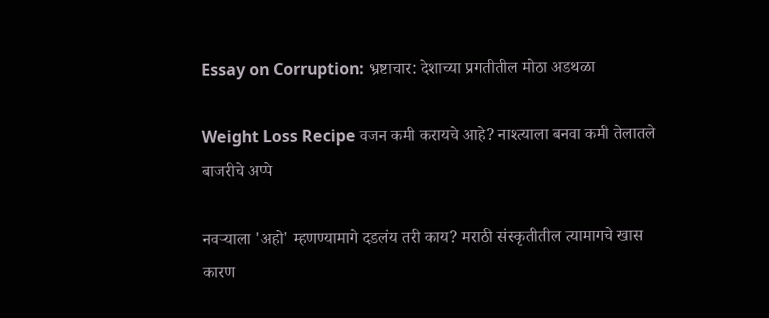Essay on Corruption: भ्रष्टाचार: देशाच्या प्रगतीतील मोठा अडथळा

Weight Loss Recipe वजन कमी करायचे आहे? नाश्त्याला बनवा कमी तेलातले बाजरीचे अप्पे

नवर्‍याला 'अहो' म्हणण्यामागे दडलंय तरी काय? मराठी संस्कृतीतील त्यामागचे खास कारण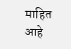माहित आहे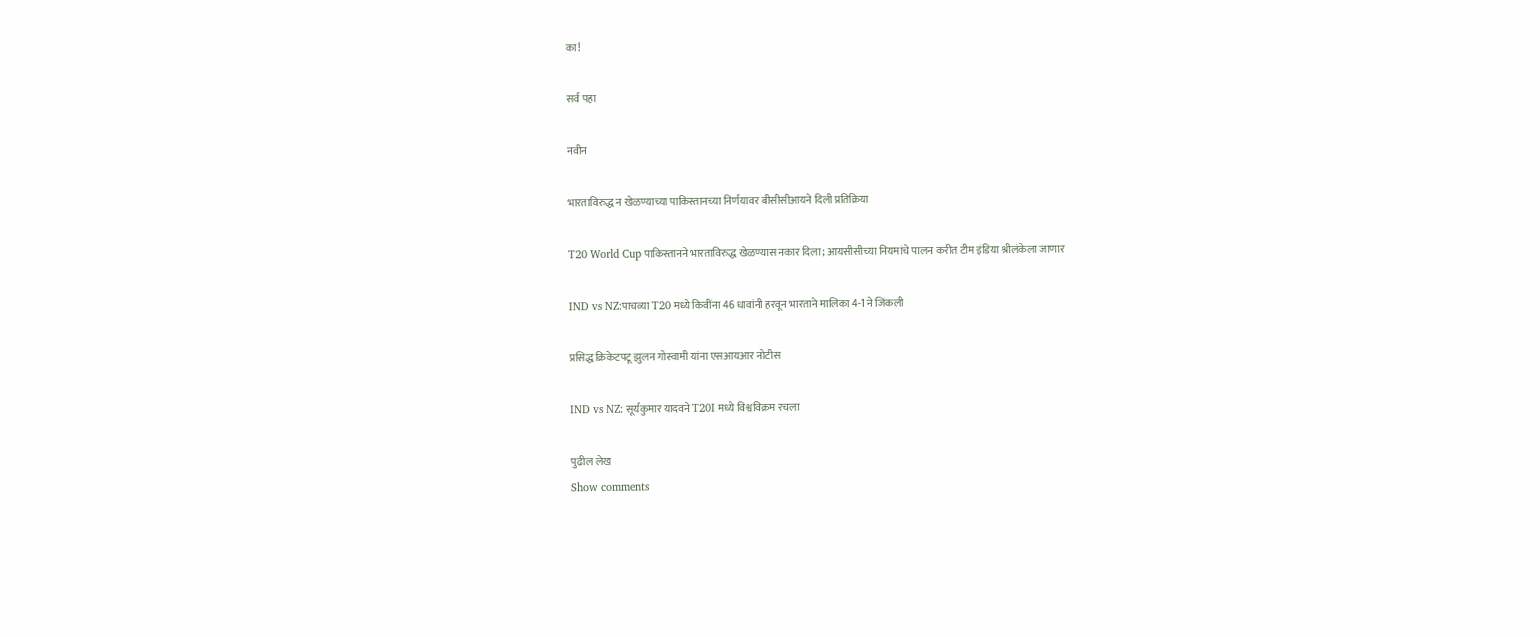का!

सर्व पहा

नवीन

भारताविरुद्ध न खेळण्याच्या पाकिस्तानच्या निर्णयावर बीसीसीआयने दिली प्रतिक्रिया

T20 World Cup पाकिस्तानने भारताविरुद्ध खेळण्यास नकार दिला; आयसीसीच्या नियमांचे पालन करीत टीम इंडिया श्रीलंकेला जाणार

IND vs NZ:पाचव्या T20 मध्ये किवींना 46 धावांनी हरवून भारताने मालिका 4-1 ने जिंकली

प्रसिद्ध क्रिकेटपटू झुलन गोस्वामी यांना एसआयआर नोटीस

IND vs NZ: सूर्यकुमार यादवने T20I मध्ये विश्वविक्रम रचला

पुढील लेख
Show comments